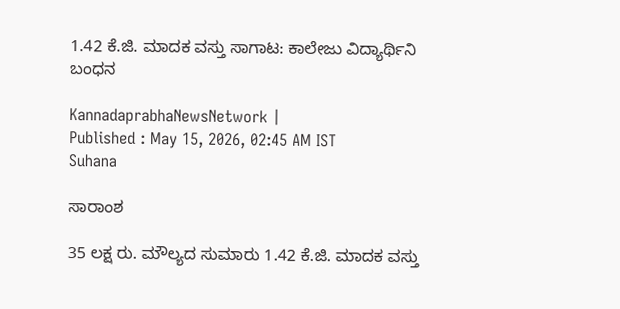1.42 ಕೆ.ಜಿ. ಮಾದಕ ವಸ್ತು ಸಾಗಾಟ: ಕಾಲೇಜು ವಿದ್ಯಾರ್ಥಿನಿ ಬಂಧನ

KannadaprabhaNewsNetwork |
Published : May 15, 2026, 02:45 AM IST
Suhana

ಸಾರಾಂಶ

35 ಲಕ್ಷ ರು. ಮೌಲ್ಯದ ಸುಮಾರು 1.42 ಕೆ.ಜಿ. ಮಾದಕ ವಸ್ತು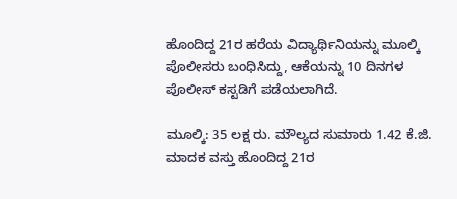ಹೊಂದಿದ್ದ 21ರ ಹರೆಯ ವಿದ್ಯಾರ್ಥಿನಿಯನ್ನು ಮೂಲ್ಕಿ ಪೊಲೀಸರು ಬಂಧಿಸಿದ್ದು, ಆಕೆಯನ್ನು 10 ದಿನಗಳ ಪೊಲೀಸ್‌ ಕಸ್ಟಡಿಗೆ ಪಡೆಯಲಾಗಿದೆ.

ಮೂಲ್ಕಿ: 35 ಲಕ್ಷ ರು. ಮೌಲ್ಯದ ಸುಮಾರು 1.42 ಕೆ.ಜಿ. ಮಾದಕ ವಸ್ತು ಹೊಂದಿದ್ದ 21ರ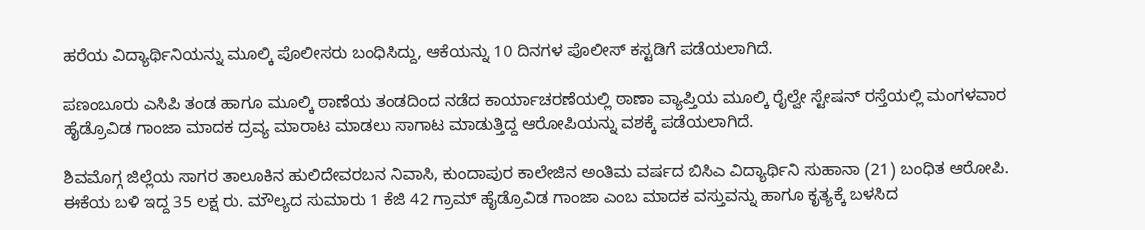ಹರೆಯ ವಿದ್ಯಾರ್ಥಿನಿಯನ್ನು ಮೂಲ್ಕಿ ಪೊಲೀಸರು ಬಂಧಿಸಿದ್ದು, ಆಕೆಯನ್ನು 10 ದಿನಗಳ ಪೊಲೀಸ್‌ ಕಸ್ಟಡಿಗೆ ಪಡೆಯಲಾಗಿದೆ.

ಪಣಂಬೂರು ಎಸಿಪಿ ತಂಡ ಹಾಗೂ ಮೂಲ್ಕಿ ಠಾಣೆಯ ತಂಡದಿಂದ ನಡೆದ ಕಾರ್ಯಾಚರಣೆಯಲ್ಲಿ ಠಾಣಾ ವ್ಯಾಪ್ತಿಯ ಮೂಲ್ಕಿ ರೈಲ್ವೇ ಸ್ಟೇಷನ್ ರಸ್ತೆಯಲ್ಲಿ ಮಂಗಳವಾರ ಹೈಡ್ರೊವಿಡ ಗಾಂಜಾ ಮಾದಕ ದ್ರವ್ಯ ಮಾರಾಟ ಮಾಡಲು ಸಾಗಾಟ ಮಾಡುತ್ತಿದ್ದ ಆರೋಪಿಯನ್ನು ವಶಕ್ಕೆ ಪಡೆಯಲಾಗಿದೆ.

ಶಿವಮೊಗ್ಗ ಜಿಲ್ಲೆಯ ಸಾಗರ ತಾಲೂಕಿನ ಹುಲಿದೇವರಬನ ನಿವಾಸಿ, ಕುಂದಾಪುರ ಕಾಲೇಜಿನ ಅಂತಿಮ ವರ್ಷದ ಬಿಸಿಎ ವಿದ್ಯಾರ್ಥಿನಿ ಸುಹಾನಾ (21) ಬಂಧಿತ ಆರೋಪಿ. ಈಕೆಯ ಬಳಿ ಇದ್ದ 35 ಲಕ್ಷ ರು. ಮೌಲ್ಯದ ಸುಮಾರು 1 ಕೆಜಿ 42 ಗ್ರಾಮ್ ಹೈಡ್ರೊವಿಡ ಗಾಂಜಾ ಎಂಬ ಮಾದಕ ವಸ್ತುವನ್ನು ಹಾಗೂ ಕೃತ್ಯಕ್ಕೆ ಬಳಸಿದ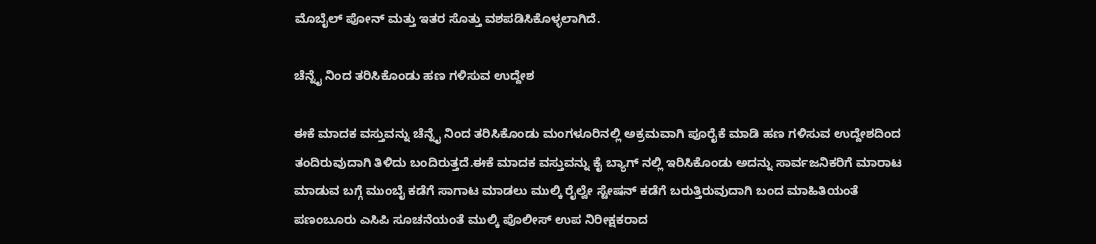ಮೊಬೈಲ್ ಪೋನ್ ಮತ್ತು ಇತರ ಸೊತ್ತು ವಶಪಡಿಸಿಕೊಳ್ಳಲಾಗಿದೆ.

ಚೆನ್ನೈ ನಿಂದ ತರಿಸಿಕೊಂಡು ಹಣ ಗಳಿಸುವ ಉದ್ದೇಶ

ಈಕೆ ಮಾದಕ ವಸ್ತುವನ್ನು ಚೆನ್ನೈ ನಿಂದ ತರಿಸಿಕೊಂಡು ಮಂಗಳೂರಿನಲ್ಲಿ ಅಕ್ರಮವಾಗಿ ಪೂರೈಕೆ ಮಾಡಿ ಹಣ ಗಳಿಸುವ ಉದ್ದೇಶದಿಂದ ತಂದಿರುವುದಾಗಿ ತಿಳಿದು ಬಂದಿರುತ್ತದೆ.ಈಕೆ ಮಾದಕ ವಸ್ತುವನ್ನು ಕೈ ಬ್ಯಾಗ್ ನಲ್ಲಿ ಇರಿಸಿಕೊಂಡು ಅದನ್ನು ಸಾರ್ವಜನಿಕರಿಗೆ ಮಾರಾಟ ಮಾಡುವ ಬಗ್ಗೆ ಮುಂಬೈ ಕಡೆಗೆ ಸಾಗಾಟ ಮಾಡಲು ಮುಲ್ಕಿ ರೈಲ್ವೇ ಸ್ಟೇಷನ್ ಕಡೆಗೆ ಬರುತ್ತಿರುವುದಾಗಿ ಬಂದ ಮಾಹಿತಿಯಂತೆ ಪಣಂಬೂರು ಎಸಿಪಿ ಸೂಚನೆಯಂತೆ ಮುಲ್ಕಿ ಪೊಲೀಸ್ ಉಪ ನಿರೀಕ್ಷಕರಾದ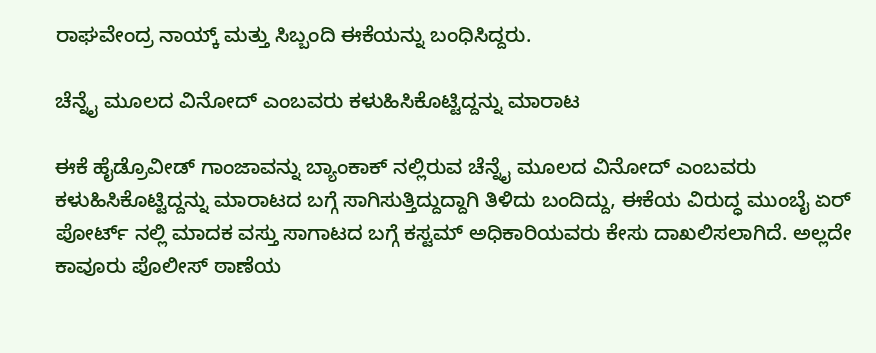ರಾಘವೇಂದ್ರ ನಾಯ್ಕ್ ಮತ್ತು ಸಿಬ್ಬಂದಿ ಈಕೆಯನ್ನು ಬಂಧಿಸಿದ್ದರು.

ಚೆನ್ನೈ ಮೂಲದ ವಿನೋದ್ ಎಂಬವರು ಕಳುಹಿಸಿಕೊಟ್ಟಿದ್ದನ್ನು ಮಾರಾಟ

ಈಕೆ ಹೈಡ್ರೊವೀಡ್ ಗಾಂಜಾವನ್ನು ಬ್ಯಾಂಕಾಕ್ ನಲ್ಲಿರುವ ಚೆನ್ನೈ ಮೂಲದ ವಿನೋದ್ ಎಂಬವರು ಕಳುಹಿಸಿಕೊಟ್ಟಿದ್ದನ್ನು ಮಾರಾಟದ ಬಗ್ಗೆ ಸಾಗಿಸುತ್ತಿದ್ದುದ್ದಾಗಿ ತಿಳಿದು ಬಂದಿದ್ದು, ಈಕೆಯ ವಿರುದ್ಧ ಮುಂಬೈ ಏರ್ ಪೋರ್ಟ್ ನಲ್ಲಿ ಮಾದಕ ವಸ್ತು ಸಾಗಾಟದ ಬಗ್ಗೆ ಕಸ್ಟಮ್ ಅಧಿಕಾರಿಯವರು ಕೇಸು ದಾಖಲಿಸಲಾಗಿದೆ. ಅಲ್ಲದೇ ಕಾವೂರು ಪೊಲೀಸ್ ಠಾಣೆಯ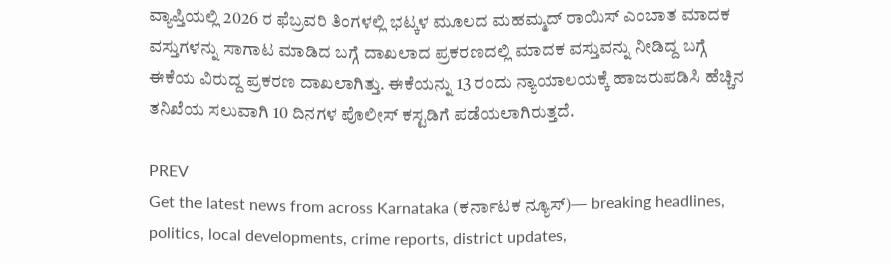ವ್ಯಾಪ್ತಿಯಲ್ಲಿ 2026 ರ ಫೆಬ್ರವರಿ ತಿಂಗಳಲ್ಲಿ ಭಟ್ಕಳ ಮೂಲದ ಮಹಮ್ಮದ್ ರಾಯಿಸ್ ಎಂಬಾತ ಮಾದಕ ವಸ್ತುಗಳನ್ನು ಸಾಗಾಟ ಮಾಡಿದ ಬಗ್ಗೆ ದಾಖಲಾದ ಪ್ರಕರಣದಲ್ಲಿ ಮಾದಕ ವಸ್ತುವನ್ನು ನೀಡಿದ್ದ ಬಗ್ಗೆ ಈಕೆಯ ವಿರುದ್ದ ಪ್ರಕರಣ ದಾಖಲಾಗಿತ್ತು. ಈಕೆಯನ್ನು 13 ರಂದು ನ್ಯಾಯಾಲಯಕ್ಕೆ ಹಾಜರುಪಡಿಸಿ ಹೆಚ್ಚಿನ ತನಿಖೆಯ ಸಲುವಾಗಿ 10 ದಿನಗಳ ಪೊಲೀಸ್ ಕಸ್ಟಡಿಗೆ ಪಡೆಯಲಾಗಿರುತ್ತದೆ.

PREV
Get the latest news from across Karnataka (ಕರ್ನಾಟಕ ನ್ಯೂಸ್)— breaking headlines, politics, local developments, crime reports, district updates,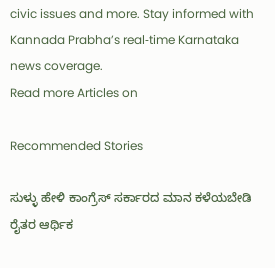civic issues and more. Stay informed with Kannada Prabha’s real‑time Karnataka news coverage.
Read more Articles on

Recommended Stories

ಸುಳ್ಳು ಹೇಳಿ ಕಾಂಗ್ರೆಸ್ ಸರ್ಕಾರದ ಮಾನ ಕಳೆಯಬೇಡಿ
ರೈತರ ಆರ್ಥಿಕ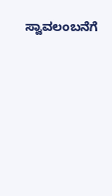ಸ್ವಾವಲಂಬನೆಗೆ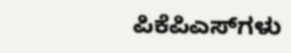ಪಿಕೆಪಿಎಸ್‌ಗಳು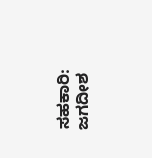ಸಹಕಾರಿ: ಜಗದೀಶ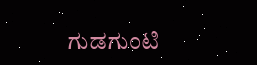ಗುಡಗುಂಟಿ